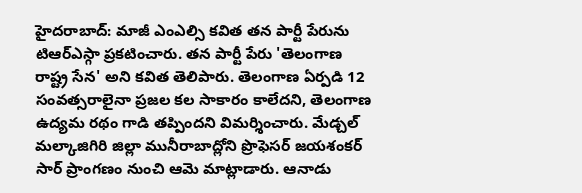హైదరాబాద్: మాజీ ఎంఎల్సి కవిత తన పార్టీ పేరును టిఆర్ఎస్గా ప్రకటించారు. తన పార్టీ పేరు 'తెలంగాణ రాష్ట్ర సేన' అని కవిత తెలిపారు. తెలంగాణ ఏర్పడి 12 సంవత్సరాలైనా ప్రజల కల సాకారం కాలేదని, తెలంగాణ ఉద్యమ రథం గాడి తప్పిందని విమర్శించారు. మేడ్చల్ మల్కాజిగిరి జిల్లా మునీరాబాద్లోని ప్రొఫెసర్ జయశంకర్ సార్ ప్రాంగణం నుంచి ఆమె మాట్లాడారు. ఆనాడు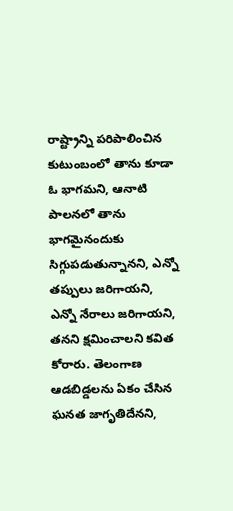రాష్ట్రాన్ని పరిపాలించిన కుటుంబంలో తాను కూడా ఓ భాగమని, ఆనాటి పాలనలో తాను భాగమైనందుకు సిగ్గుపడుతున్నానని, ఎన్నో తప్పులు జరిగాయని, ఎన్నో నేరాలు జరిగాయని, తనని క్షమించాలని కవిత కోరారు. తెలంగాణ ఆడబిడ్డలను ఏకం చేసిన ఘనత జాగృతిదేనని,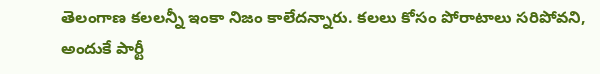తెలంగాణ కలలన్నీ ఇంకా నిజం కాలేదన్నారు. కలలు కోసం పోరాటాలు సరిపోవని, అందుకే పార్టీ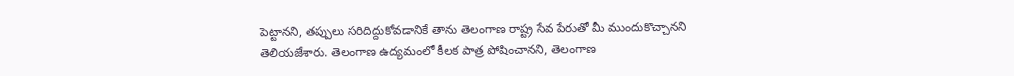పెట్టానని, తప్పులు సరిదిద్దుకోవడానికే తాను తెలంగాణ రాష్ట్ర సేవ పేరుతో మీ ముందుకొచ్చానని తెలియజేశారు. తెలంగాణ ఉద్యమంలో కీలక పాత్ర పోషించానని, తెలంగాణ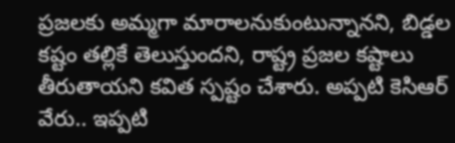ప్రజలకు అమ్మగా మారాలనుకుంటున్నానని, బిడ్డల కష్టం తల్లికే తెలుస్తుందని, రాష్ట్ర ప్రజల కష్టాలు తీరుతాయని కవిత స్పష్టం చేశారు. అప్పటి కెసిఆర్ వేరు.. ఇప్పటి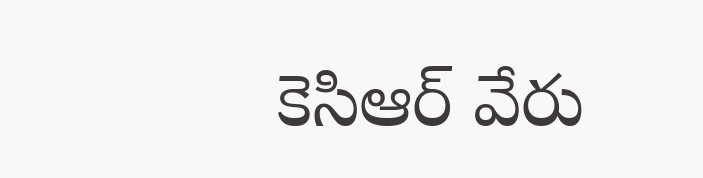కెసిఆర్ వేరు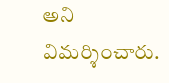అని విమర్శించారు.